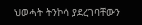ህወሓት ትንኮሳ ያደረገባቸውን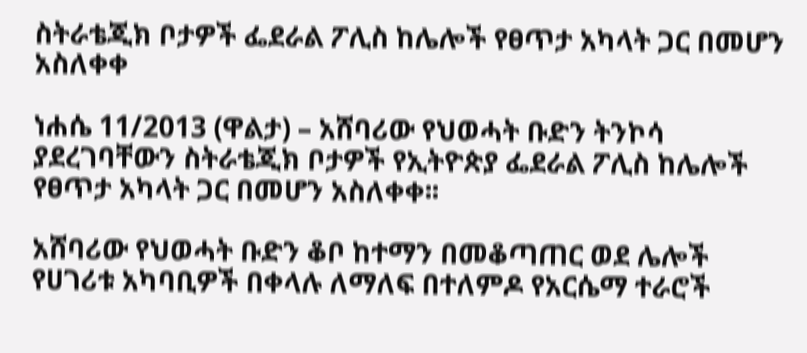ስትራቴጂክ ቦታዎች ፌደራል ፖሊስ ከሌሎች የፀጥታ አካላት ጋር በመሆን አስለቀቀ

ነሐሴ 11/2013 (ዋልታ) – አሸባሪው የህወሓት ቡድን ትንኮሳ ያደረገባቸውን ስትራቴጂክ ቦታዎች የኢትዮጵያ ፌደራል ፖሊስ ከሌሎች የፀጥታ አካላት ጋር በመሆን አስለቀቀ፡፡

አሸባሪው የህወሓት ቡድን ቆቦ ከተማን በመቆጣጠር ወደ ሌሎች የሀገሪቱ አካባቢዎች በቀላሉ ለማለፍ በተለምዶ የአርሴማ ተራሮች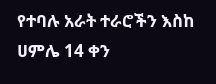የተባሉ አራት ተራሮችን እስከ ሀምሌ 14 ቀን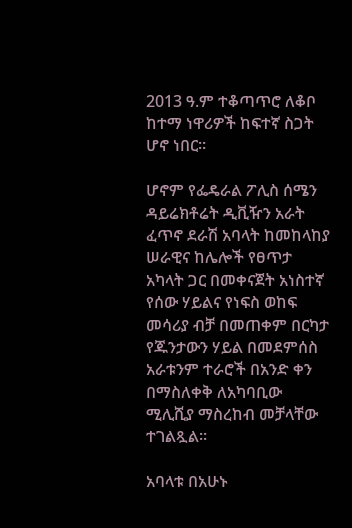2013 ዓ.ም ተቆጣጥሮ ለቆቦ ከተማ ነዋሪዎች ከፍተኛ ስጋት ሆኖ ነበር።

ሆኖም የፌዴራል ፖሊስ ሰሜን ዳይሬክቶሬት ዲቪዥን አራት ፈጥኖ ደራሽ አባላት ከመከላከያ ሠራዊና ከሌሎች የፀጥታ አካላት ጋር በመቀናጀት አነስተኛ የሰው ሃይልና የነፍስ ወከፍ መሳሪያ ብቻ በመጠቀም በርካታ የጁንታውን ሃይል በመደምሰስ አራቱንም ተራሮች በአንድ ቀን በማስለቀቅ ለአካባቢው ሚሊሺያ ማስረከብ መቻላቸው ተገልጿል፡፡

አባላቱ በአሁኑ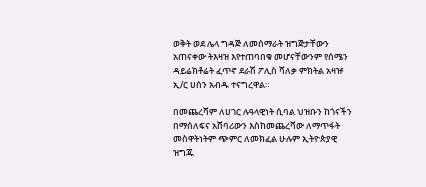ወቅት ወደ ሌላ ግዳጅ ለመሰማራት ዝግጅታቸውን አጠናቀው ትእዛዝ እየተጠባበቁ መሆናቸውንም የሰሜን ዳይሬክቶሬት ፈጥኖ ደራሽ ፖሊስ ሻለቃ ምክትል አዛዡ ኢ/ር ሀሰን አብዱ ተናግረዋል።

በመጨረሻም ለሀገር ሉዓላዊነት ሲባል ህዝቡን ከጎናችን በማሰለፍና አሸባሪውን እስከመጨረሻው ለማጥፋት መስዋትነትም ጭምር ለመክፈል ሁሉም ኢትዮጵያዊ ዝግጁ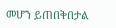መሆን ይጠበቅበታል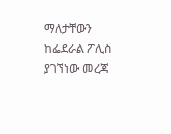ማለታቸውን ከፌደራል ፖሊስ ያገኘነው መረጃ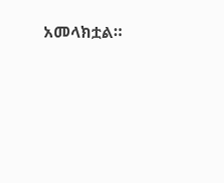አመላክቷል።